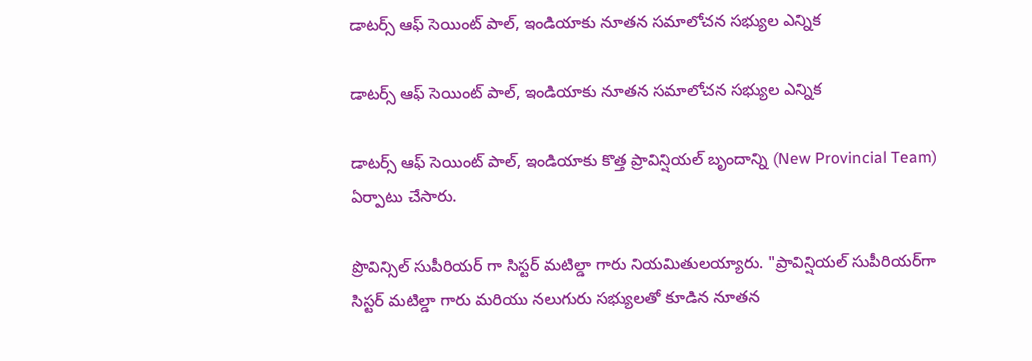డాటర్స్ ఆఫ్ సెయింట్ పాల్, ఇండియాకు నూతన సమాలోచన సభ్యుల ఎన్నిక

డాటర్స్ ఆఫ్ సెయింట్ పాల్, ఇండియాకు నూతన సమాలోచన సభ్యుల ఎన్నిక

డాటర్స్ ఆఫ్ సెయింట్ పాల్, ఇండియాకు కొత్త ప్రావిన్షియల్ బృందాన్ని (New Provincial Team) ఏర్పాటు చేసారు.

ప్రొవిన్సిల్ సుపీరియర్ గా సిస్టర్ మటిల్డా గారు నియమితులయ్యారు. "ప్రావిన్షియల్ సుపీరియర్‌గా సిస్టర్ మటిల్డా గారు మరియు నలుగురు సభ్యులతో కూడిన నూతన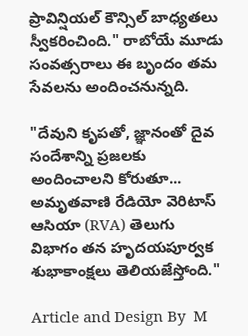ప్రావిన్షియల్ కౌన్సిల్ బాధ్యతలు స్వీకరించింది." రాబోయే మూడు సంవత్సరాలు ఈ బృందం తమ సేవలను అందించనున్నది.

"దేవుని కృపతో, జ్ఞానంతో దైవ సందేశాన్ని ప్రజలకు అందించాలని కోరుతూ... అమృతవాణి రేడియో వెరిటాస్ ఆసియా (RVA) తెలుగు విభాగం తన హృదయపూర్వక శుభాకాంక్షలు తెలియజేస్తోంది."

Article and Design By  M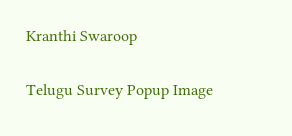Kranthi Swaroop

Telugu Survey Popup Image